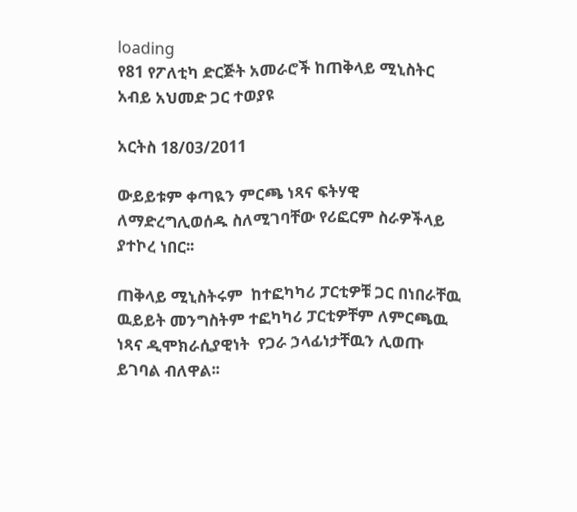loading
የ81 የፖለቲካ ድርጅት አመራሮች ከጠቅላይ ሚኒስትር አብይ አህመድ ጋር ተወያዩ

አርትስ 18/03/2011

ውይይቱም ቀጣዪን ምርጫ ነጻና ፍትሃዊ ለማድረግሊወሰዱ ስለሚገባቸው የሪፎርም ስራዎችላይ ያተኮረ ነበር፡፡

ጠቅላይ ሚኒስትሩም  ከተፎካካሪ ፓርቲዎቹ ጋር በነበራቸዉ  ዉይይት መንግስትም ተፎካካሪ ፓርቲዎቸም ለምርጫዉ ነጻና ዲሞክራሲያዊነት  የጋራ ኃላፊነታቸዉን ሊወጡ ይገባል ብለዋል፡፡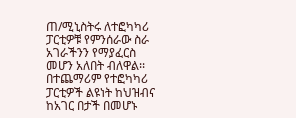ጠ/ሚኒስትሩ ለተፎካካሪ ፓርቲዎቹ የምንሰራው ስራ አገራችንን የማያፈርስ መሆን አለበት ብለዋል፡፡ በተጨማሪም የተፎካካሪ ፓርቲዎች ልዩነት ከህዝብና ከአገር በታች በመሆኑ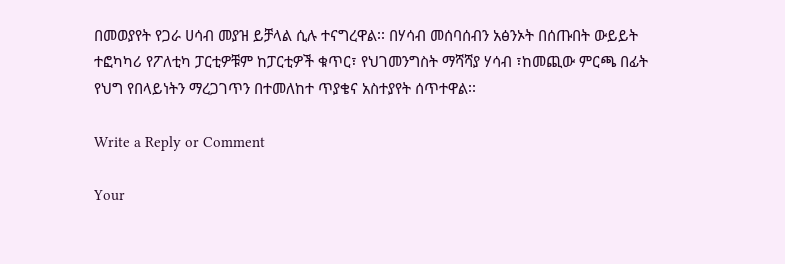በመወያየት የጋራ ሀሳብ መያዝ ይቻላል ሲሉ ተናግረዋል፡፡ በሃሳብ መሰባሰብን አፅንኦት በሰጡበት ውይይት ተፎካካሪ የፖለቲካ ፓርቲዎቹም ከፓርቲዎች ቁጥር፣ የህገመንግስት ማሻሻያ ሃሳብ ፣ከመጪው ምርጫ በፊት የህግ የበላይነትን ማረጋገጥን በተመለከተ ጥያቄና አስተያየት ሰጥተዋል፡፡

Write a Reply or Comment

Your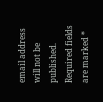email address will not be published. Required fields are marked *